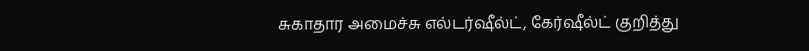சுகாதார அமைச்சு எல்டர்ஷீல்ட், கேர்ஷீல்ட் குறித்து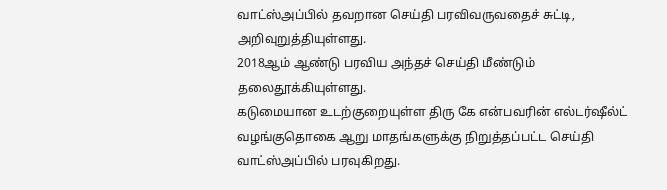வாட்ஸ்அப்பில் தவறான செய்தி பரவிவருவதைச் சுட்டி, அறிவுறுத்தியுள்ளது.
2018ஆம் ஆண்டு பரவிய அந்தச் செய்தி மீண்டும் தலைதூக்கியுள்ளது.
கடுமையான உடற்குறையுள்ள திரு கே என்பவரின் எல்டர்ஷீல்ட் வழங்குதொகை ஆறு மாதங்களுக்கு நிறுத்தப்பட்ட செய்தி வாட்ஸ்அப்பில் பரவுகிறது.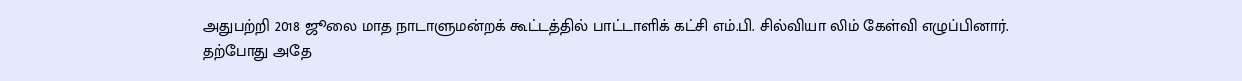அதுபற்றி 2018 ஜூலை மாத நாடாளுமன்றக் கூட்டத்தில் பாட்டாளிக் கட்சி எம்.பி. சில்வியா லிம் கேள்வி எழுப்பினார்.
தற்போது அதே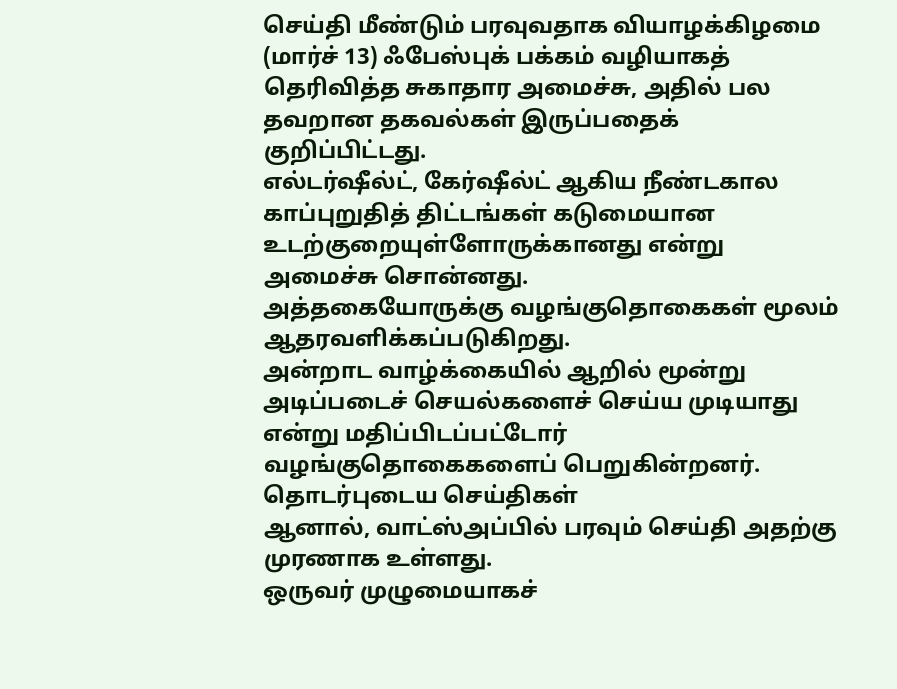செய்தி மீண்டும் பரவுவதாக வியாழக்கிழமை (மார்ச் 13) ஃபேஸ்புக் பக்கம் வழியாகத் தெரிவித்த சுகாதார அமைச்சு, அதில் பல தவறான தகவல்கள் இருப்பதைக் குறிப்பிட்டது.
எல்டர்ஷீல்ட், கேர்ஷீல்ட் ஆகிய நீண்டகால காப்புறுதித் திட்டங்கள் கடுமையான உடற்குறையுள்ளோருக்கானது என்று அமைச்சு சொன்னது.
அத்தகையோருக்கு வழங்குதொகைகள் மூலம் ஆதரவளிக்கப்படுகிறது.
அன்றாட வாழ்க்கையில் ஆறில் மூன்று அடிப்படைச் செயல்களைச் செய்ய முடியாது என்று மதிப்பிடப்பட்டோர் வழங்குதொகைகளைப் பெறுகின்றனர்.
தொடர்புடைய செய்திகள்
ஆனால், வாட்ஸ்அப்பில் பரவும் செய்தி அதற்கு முரணாக உள்ளது.
ஒருவர் முழுமையாகச்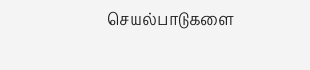செயல்பாடுகளை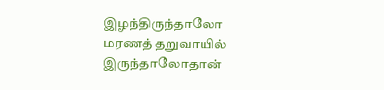இழந்திருந்தாலோ மரணத் தறுவாயில் இருந்தாலோதான்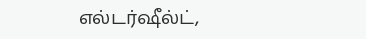எல்டர்ஷீல்ட்,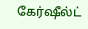கேர்ஷீல்ட்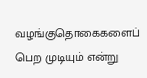வழங்குதொகைகளைப் பெற முடியும் என்று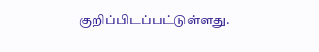குறிப்பிடப்பட்டுள்ளது.